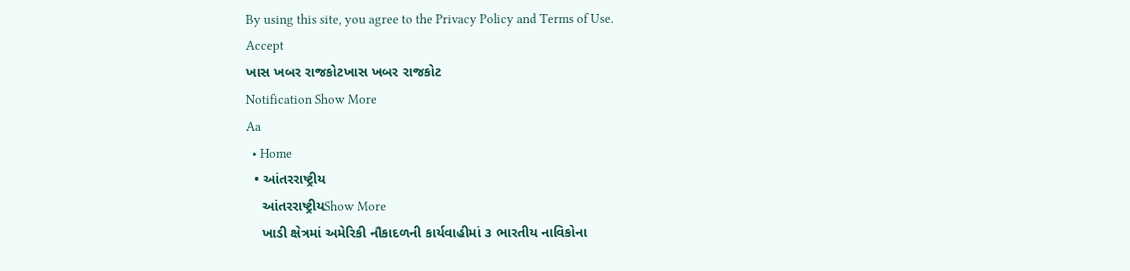By using this site, you agree to the Privacy Policy and Terms of Use.
Accept
ખાસ ખબર રાજકોટખાસ ખબર રાજકોટ
Notification Show More
Aa
  • Home
  • આંતરરાષ્ટ્રીય
    આંતરરાષ્ટ્રીયShow More
    ખાડી ક્ષેત્રમાં અમેરિકી નૌકાદળની કાર્યવાહીમાં ૩ ભારતીય નાવિકોના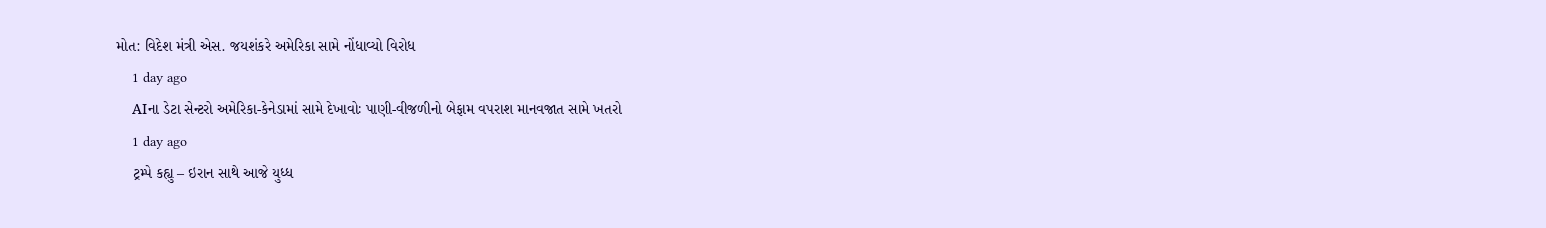મોત: વિદેશ મંત્રી એસ. જયશંકરે અમેરિકા સામે નોંધાવ્યો વિરોધ
    1 day ago
    AIના ડેટા સેન્ટરો અમેરિકા-કેનેડામાં સામે દેખાવોઃ પાણી-વીજળીનો બેફામ વપરાશ માનવજાત સામે ખતરો
    1 day ago
    ટ્રમ્પે કહ્યુ – ઇરાન સાથે આજે યુધ્ધ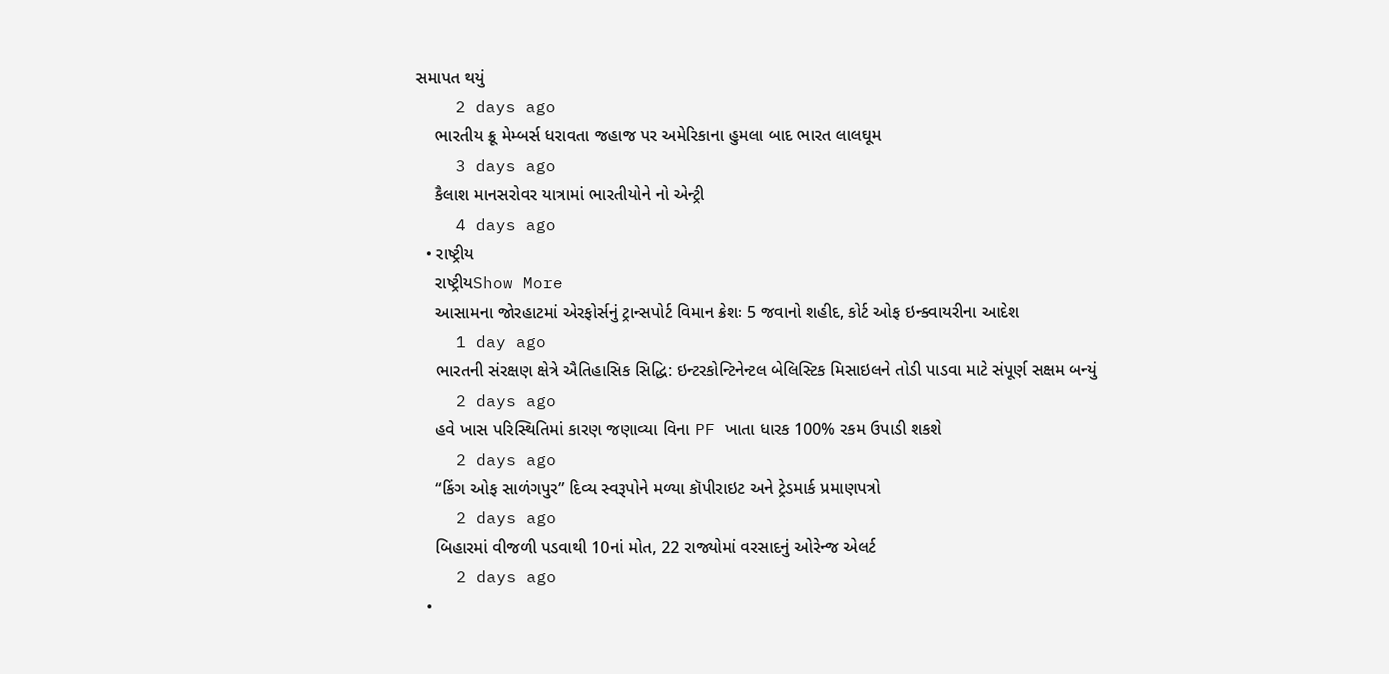સમાપત થયું
    2 days ago
    ભારતીય ક્રૂ મેમ્બર્સ ધરાવતા જહાજ પર અમેરિકાના હુમલા બાદ ભારત લાલઘૂમ
    3 days ago
    કૈલાશ માનસરોવર યાત્રામાં ભારતીયોને નો એન્ટ્રી
    4 days ago
  • રાષ્ટ્રીય
    રાષ્ટ્રીયShow More
    આસામના જોરહાટમાં એરફોર્સનું ટ્રાન્સપોર્ટ વિમાન ક્રેશઃ 5 જવાનો શહીદ, કોર્ટ ઓફ ઇન્ક્વાયરીના આદેશ
    1 day ago
    ભારતની સંરક્ષણ ક્ષેત્રે ઐતિહાસિક સિદ્ધિ: ઇન્ટરકોન્ટિનેન્ટલ બેલિસ્ટિક મિસાઇલને તોડી પાડવા માટે સંપૂર્ણ સક્ષમ બન્યું
    2 days ago
    હવે ખાસ પરિસ્થિતિમાં કારણ જણાવ્યા વિના PF ખાતા ધારક 100% રકમ ઉપાડી શકશે
    2 days ago
    “કિંગ ઓફ સાળંગપુર” દિવ્ય સ્વરૂપોને મળ્યા કૉપીરાઇટ અને ટ્રેડમાર્ક પ્રમાણપત્રો
    2 days ago
    બિહારમાં વીજળી પડવાથી 10નાં મોત, 22 રાજ્યોમાં વરસાદનું ઓરેન્જ એલર્ટ
    2 days ago
  •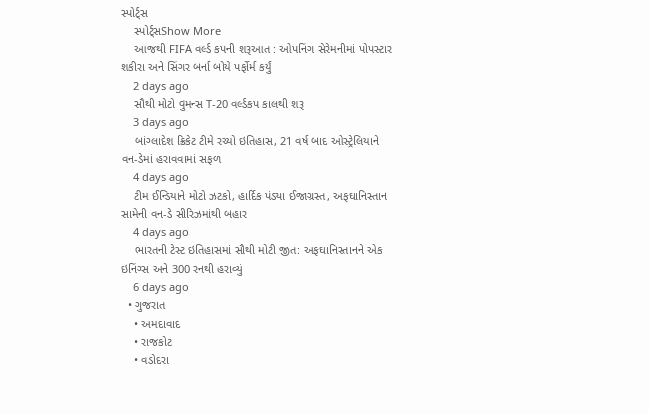સ્પોર્ટ્સ
    સ્પોર્ટ્સShow More
    આજથી FIFA વર્લ્ડ કપની શરૂઆત : ઓપનિંગ સેરેમનીમાં પોપસ્ટાર શકીરા અને સિંગર બર્ના બોયે પર્ફોર્મ કર્યું
    2 days ago
    સૌથી મોટો વુમન્સ T-20 વર્લ્ડકપ કાલથી શરૂ
    3 days ago
    બાંગ્લાદેશ ક્રિકેટ ટીમે રચ્યો ઇતિહાસ, 21 વર્ષ બાદ ઓસ્ટ્રેલિયાને વન-ડેમાં હરાવવામાં સફળ
    4 days ago
    ટીમ ઈન્ડિયાને મોટો ઝટકો, હાર્દિક પંડ્યા ઈજાગ્રસ્ત, અફઘાનિસ્તાન સામેની વન-ડે સીરિઝમાંથી બહાર
    4 days ago
    ભારતની ટેસ્ટ ઇતિહાસમાં સૌથી મોટી જીત: અફઘાનિસ્તાનને એક ઇનિંગ્સ અને 300 રનથી હરાવ્યું
    6 days ago
  • ગુજરાત
    • અમદાવાદ
    • રાજકોટ
    • વડોદરા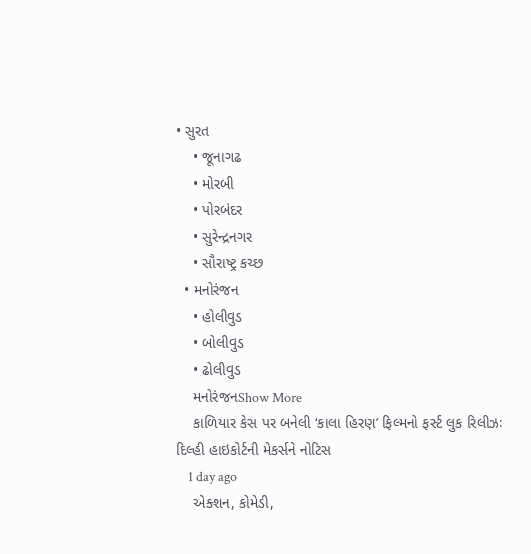• સુરત
    • જૂનાગઢ
    • મોરબી
    • પોરબંદર
    • સુરેન્દ્રનગર
    • સૌરાષ્ટ્ર કચ્છ
  • મનોરંજન
    • હોલીવુડ
    • બોલીવુડ
    • ઢોલીવુડ
    મનોરંજનShow More
    કાળિયાર કેસ પર બનેલી ‘કાલા હિરણ’ ફિલ્મનો ફર્સ્ટ લુક રિલીઝઃ દિલ્હી હાઇકોર્ટની મેકર્સને નોટિસ
    1 day ago
    એક્શન, કોમેડી,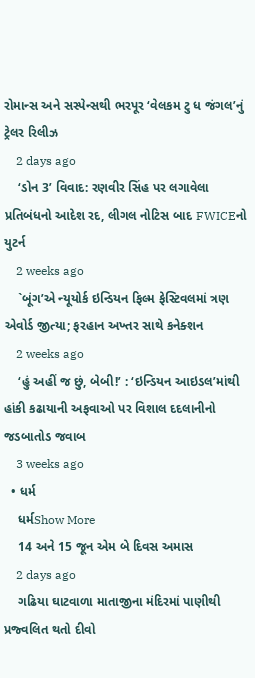રોમાન્સ અને સસ્પેન્સથી ભરપૂર ‘વેલકમ ટુ ધ જંગલ’નું ટ્રેલર રિલીઝ
    2 days ago
    ‘ડોન 3’ વિવાદ: રણવીર સિંહ પર લગાવેલા પ્રતિબંધનો આદેશ રદ, લીગલ નોટિસ બાદ FWICEનો યુટર્ન
    2 weeks ago
    `બૂંગ’એ ન્યૂયોર્ક ઇન્ડિયન ફિલ્મ ફેસ્ટિવલમાં ત્રણ એવોર્ડ જીત્યા; ફરહાન અખ્તર સાથે કનેક્શન
    2 weeks ago
    ‘હું અહીં જ છું, બેબી!’ : ‘ઇન્ડિયન આઇડલ’માંથી હાંકી કઢાયાની અફવાઓ પર વિશાલ દદલાનીનો જડબાતોડ જવાબ
    3 weeks ago
  • ધર્મ
    ધર્મShow More
    14 અને 15 જૂન એમ બે દિવસ અમાસ
    2 days ago
    ગઢિયા ઘાટવાળા માતાજીના મંદિરમાં પાણીથી પ્રજ્વલિત થતો દીવો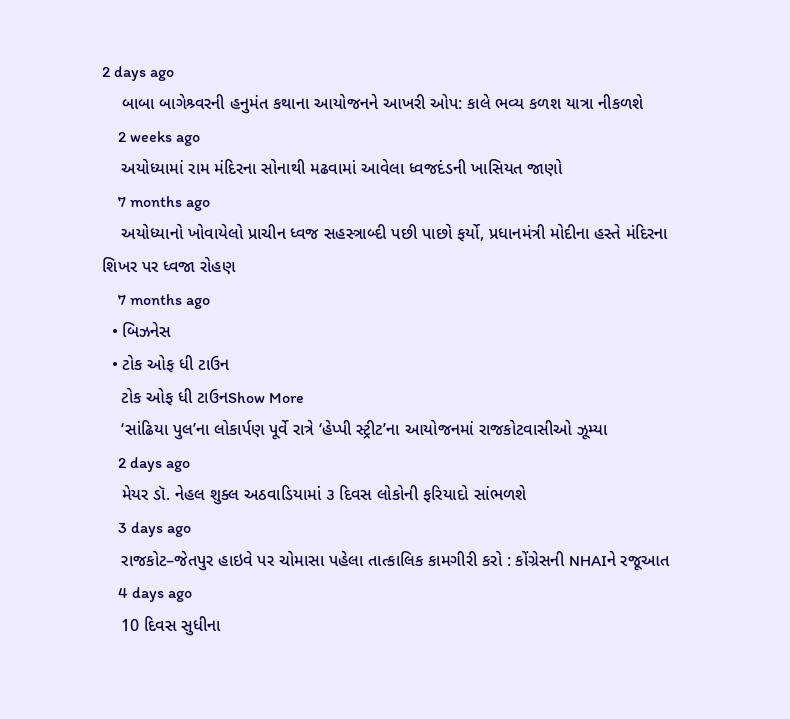2 days ago
    બાબા બાગેશ્ર્વરની હનુમંત કથાના આયોજનને આખરી ઓપ: કાલે ભવ્ય કળશ યાત્રા નીકળશે
    2 weeks ago
    અયોધ્યામાં રામ મંદિરના સોનાથી મઢવામાં આવેલા ધ્વજદંડની ખાસિયત જાણો
    7 months ago
    અયોધ્યાનો ખોવાયેલો પ્રાચીન ધ્વજ સહસ્ત્રાબ્દી પછી પાછો ફર્યો, પ્રધાનમંત્રી મોદીના હસ્તે મંદિરના શિખર પર ધ્વજા રોહણ
    7 months ago
  • બિઝનેસ
  • ટોક ઓફ ધી ટાઉન
    ટોક ઓફ ધી ટાઉનShow More
    ‘સાંઢિયા પુલ’ના લોકાર્પણ પૂર્વે રાત્રે ‘હેપ્પી સ્ટ્રીટ’ના આયોજનમાં રાજકોટવાસીઓ ઝૂમ્યા
    2 days ago
    મેયર ડૉ. નેહલ શુક્લ અઠવાડિયામાં ૩ દિવસ લોકોની ફરિયાદો સાંભળશે
    3 days ago
    રાજકોટ–જેતપુર હાઇવે પર ચોમાસા પહેલા તાત્કાલિક કામગીરી કરો : કોંગ્રેસની NHAIને રજૂઆત
    4 days ago
    10 દિવસ સુધીના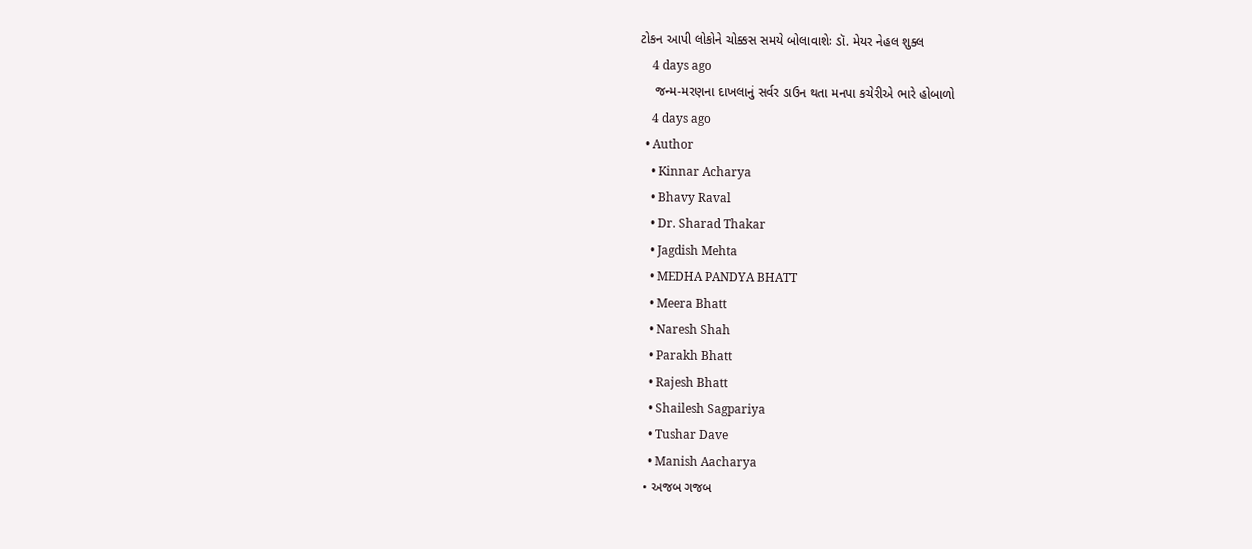ટોકન આપી લોકોને ચોક્કસ સમયે બોલાવાશેઃ ડૉ. મેયર નેહલ શુક્લ
    4 days ago
    જન્મ-મરણના દાખલાનું સર્વર ડાઉન થતા મનપા કચેરીએ ભારે હોબાળો
    4 days ago
  • Author
    • Kinnar Acharya
    • Bhavy Raval
    • Dr. Sharad Thakar
    • Jagdish Mehta
    • MEDHA PANDYA BHATT
    • Meera Bhatt
    • Naresh Shah
    • Parakh Bhatt
    • Rajesh Bhatt
    • Shailesh Sagpariya
    • Tushar Dave
    • Manish Aacharya
  • અજબ ગજબ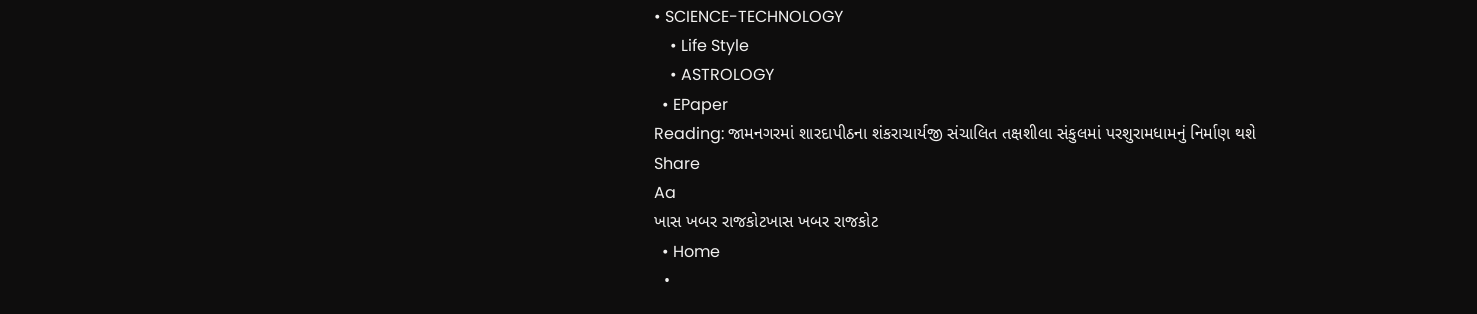• SCIENCE-TECHNOLOGY
    • Life Style
    • ASTROLOGY
  • EPaper
Reading: જામનગરમાં શારદાપીઠના શંકરાચાર્યજી સંચાલિત તક્ષશીલા સંકુલમાં પરશુરામધામનું નિર્માણ થશે
Share
Aa
ખાસ ખબર રાજકોટખાસ ખબર રાજકોટ
  • Home
  •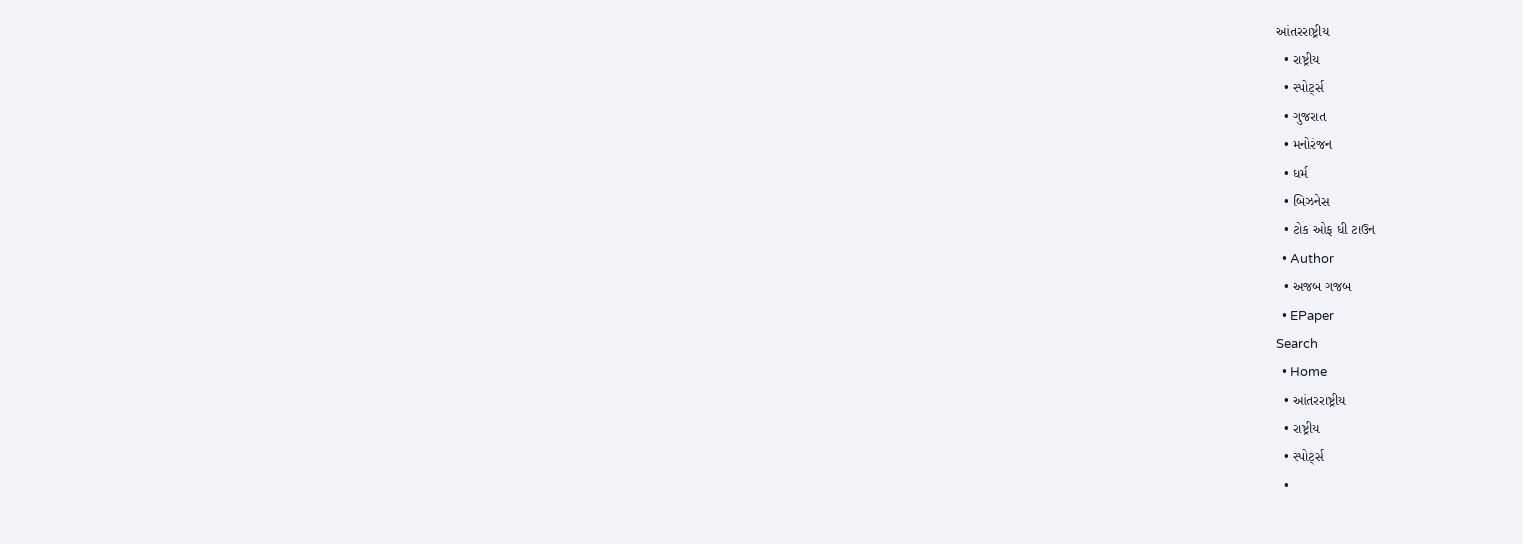આંતરરાષ્ટ્રીય
  • રાષ્ટ્રીય
  • સ્પોર્ટ્સ
  • ગુજરાત
  • મનોરંજન
  • ધર્મ
  • બિઝનેસ
  • ટોક ઓફ ધી ટાઉન
  • Author
  • અજબ ગજબ
  • EPaper
Search
  • Home
  • આંતરરાષ્ટ્રીય
  • રાષ્ટ્રીય
  • સ્પોર્ટ્સ
  •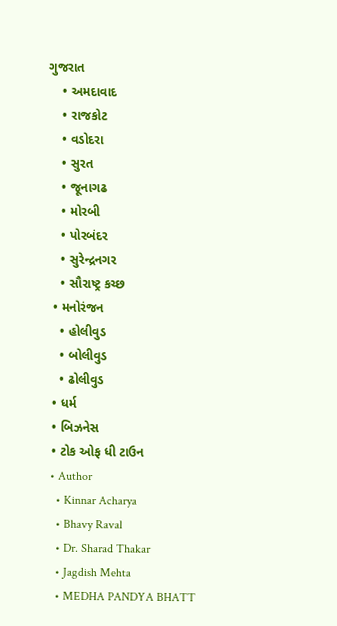ગુજરાત
    • અમદાવાદ
    • રાજકોટ
    • વડોદરા
    • સુરત
    • જૂનાગઢ
    • મોરબી
    • પોરબંદર
    • સુરેન્દ્રનગર
    • સૌરાષ્ટ્ર કચ્છ
  • મનોરંજન
    • હોલીવુડ
    • બોલીવુડ
    • ઢોલીવુડ
  • ધર્મ
  • બિઝનેસ
  • ટોક ઓફ ધી ટાઉન
  • Author
    • Kinnar Acharya
    • Bhavy Raval
    • Dr. Sharad Thakar
    • Jagdish Mehta
    • MEDHA PANDYA BHATT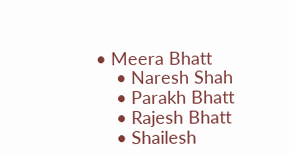• Meera Bhatt
    • Naresh Shah
    • Parakh Bhatt
    • Rajesh Bhatt
    • Shailesh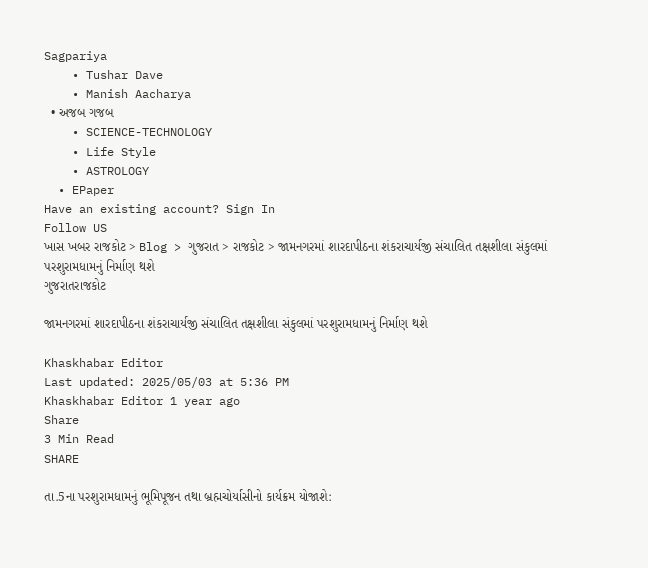Sagpariya
    • Tushar Dave
    • Manish Aacharya
  • અજબ ગજબ
    • SCIENCE-TECHNOLOGY
    • Life Style
    • ASTROLOGY
  • EPaper
Have an existing account? Sign In
Follow US
ખાસ ખબર રાજકોટ > Blog > ગુજરાત > રાજકોટ > જામનગરમાં શારદાપીઠના શંકરાચાર્યજી સંચાલિત તક્ષશીલા સંકુલમાં પરશુરામધામનું નિર્માણ થશે
ગુજરાતરાજકોટ

જામનગરમાં શારદાપીઠના શંકરાચાર્યજી સંચાલિત તક્ષશીલા સંકુલમાં પરશુરામધામનું નિર્માણ થશે

Khaskhabar Editor
Last updated: 2025/05/03 at 5:36 PM
Khaskhabar Editor 1 year ago
Share
3 Min Read
SHARE

તા.5ના પરશુરામધામનું ભૂમિપૂજન તથા બ્રહ્મચોર્યાસીનો કાર્યક્રમ યોજાશે: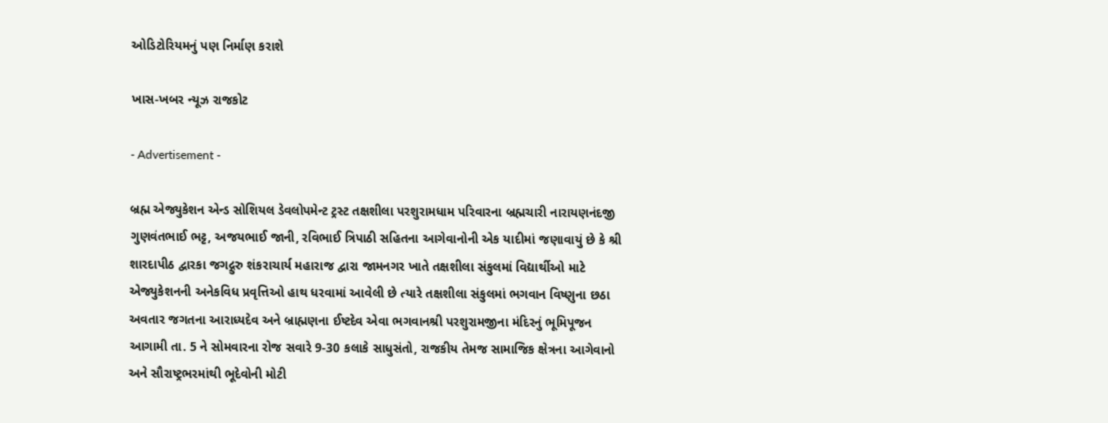ઓડિટોરિયમનું પણ નિર્માણ કરાશે

ખાસ-ખબર ન્યૂઝ રાજકોટ

- Advertisement -

બ્રહ્મ એજ્યુકેશન એન્ડ સોશિયલ ડેવલોપમેન્ટ ટ્રસ્ટ તક્ષશીલા પરશુરામધામ પરિવારના બ્રહ્મચારી નારાયણનંદજી ગુણવંતભાઈ ભટ્ટ, અજયભાઈ જાની, રવિભાઈ ત્રિપાઠી સહિતના આગેવાનોની એક યાદીમાં જણાવાયું છે કે શ્રી શારદાપીઠ દ્વારકા જગદ્ગુરુ શંકરાચાર્ય મહારાજ દ્વારા જામનગર ખાતે તક્ષશીલા સંકુલમાં વિદ્યાર્થીઓ માટે એજ્યુકેશનની અનેકવિધ પ્રવૃત્તિઓ હાથ ધરવામાં આવેલી છે ત્યારે તક્ષશીલા સંકુલમાં ભગવાન વિષ્ણુના છઠા અવતાર જગતના આરાધ્યદેવ અને બ્રાહ્મણના ઈષ્ટદેવ એવા ભગવાનશ્રી પરશુરામજીના મંદિરનું ભૂમિપૂજન આગામી તા. 5 ને સોમવારના રોજ સવારે 9-30 કલાકે સાધુસંતો, રાજકીય તેમજ સામાજિક ક્ષેત્રના આગેવાનો અને સૌરાષ્ટ્રભરમાંથી ભૂદેવોની મોટી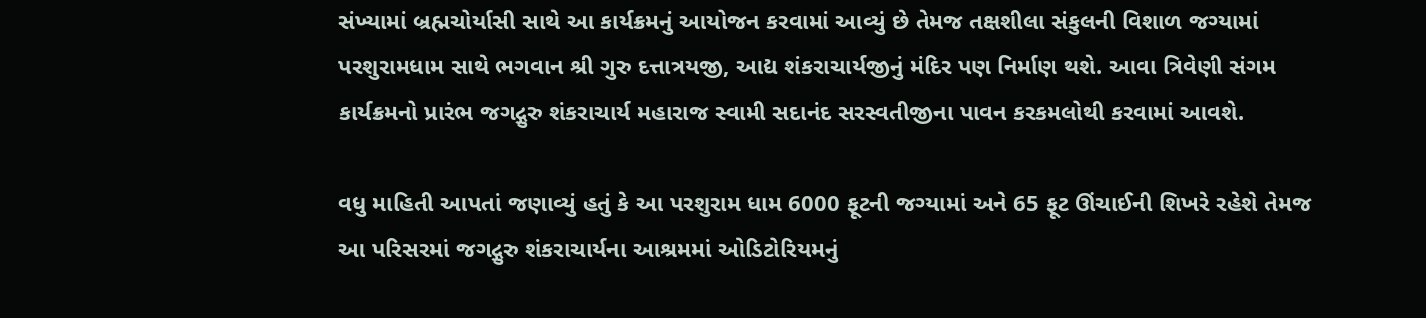સંખ્યામાં બ્રહ્મચોર્યાસી સાથે આ કાર્યક્રમનું આયોજન કરવામાં આવ્યું છે તેમજ તક્ષશીલા સંકુલની વિશાળ જગ્યામાં પરશુરામધામ સાથે ભગવાન શ્રી ગુરુ દત્તાત્રયજી, આદ્ય શંકરાચાર્યજીનું મંદિર પણ નિર્માણ થશે. આવા ત્રિવેણી સંગમ કાર્યક્રમનો પ્રારંભ જગદ્ગુરુ શંકરાચાર્ય મહારાજ સ્વામી સદાનંદ સરસ્વતીજીના પાવન કરકમલોથી કરવામાં આવશે.

વધુ માહિતી આપતાં જણાવ્યું હતું કે આ પરશુરામ ધામ 6000 ફૂટની જગ્યામાં અને 65 ફૂટ ઊંચાઈની શિખરે રહેશે તેમજ આ પરિસરમાં જગદ્ગુરુ શંકરાચાર્યના આશ્રમમાં ઓડિટોરિયમનું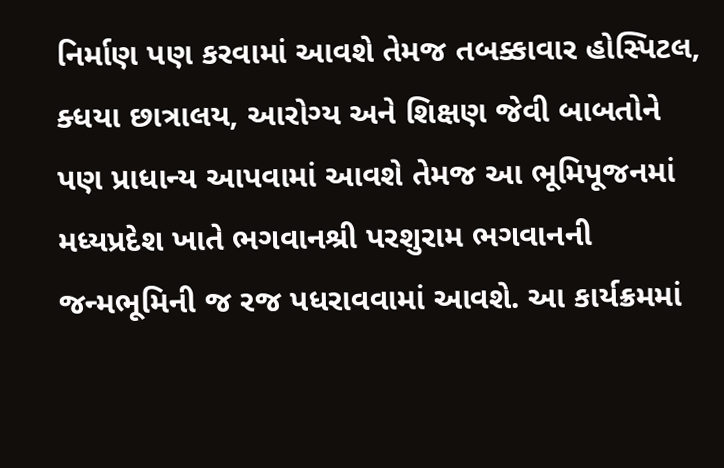નિર્માણ પણ કરવામાં આવશે તેમજ તબક્કાવાર હોસ્પિટલ, ક્ધયા છાત્રાલય, આરોગ્ય અને શિક્ષણ જેવી બાબતોને પણ પ્રાધાન્ય આપવામાં આવશે તેમજ આ ભૂમિપૂજનમાં મધ્યપ્રદેશ ખાતે ભગવાનશ્રી પરશુરામ ભગવાનની જન્મભૂમિની જ રજ પધરાવવામાં આવશે. આ કાર્યક્રમમાં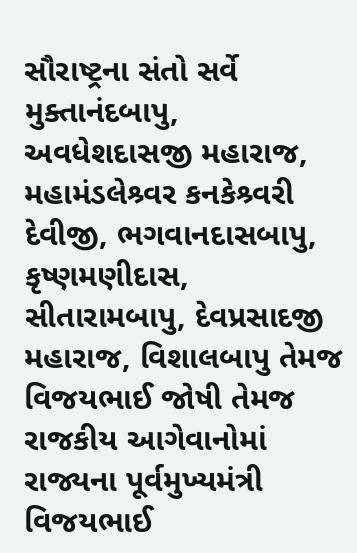સૌરાષ્ટ્રના સંતો સર્વે મુક્તાનંદબાપુ, અવધેશદાસજી મહારાજ, મહામંડલેશ્ર્વર કનકેશ્ર્વરી દેવીજી, ભગવાનદાસબાપુ, કૃષ્ણમણીદાસ, સીતારામબાપુ, દેવપ્રસાદજી મહારાજ, વિશાલબાપુ તેમજ વિજયભાઈ જોષી તેમજ રાજકીય આગેવાનોમાં રાજ્યના પૂર્વમુખ્યમંત્રી વિજયભાઈ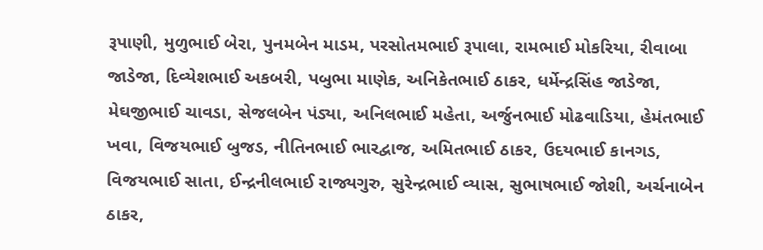રૂપાણી, મુળુભાઈ બેરા, પુનમબેન માડમ, પરસોતમભાઈ રૂપાલા, રામભાઈ મોકરિયા, રીવાબા જાડેજા, દિવ્યેશભાઈ અકબરી, પબુભા માણેક, અનિકેતભાઈ ઠાકર, ધર્મેન્દ્રસિંહ જાડેજા, મેઘજીભાઈ ચાવડા, સેજલબેન પંડ્યા, અનિલભાઈ મહેતા, અર્જુનભાઈ મોઢવાડિયા, હેમંતભાઈ ખવા, વિજયભાઈ બુજડ, નીતિનભાઈ ભારદ્વાજ, અમિતભાઈ ઠાકર, ઉદયભાઈ કાનગડ, વિજયભાઈ સાતા, ઈન્દ્રનીલભાઈ રાજ્યગુરુ, સુરેન્દ્રભાઈ વ્યાસ, સુભાષભાઈ જોશી, અર્ચનાબેન ઠાકર,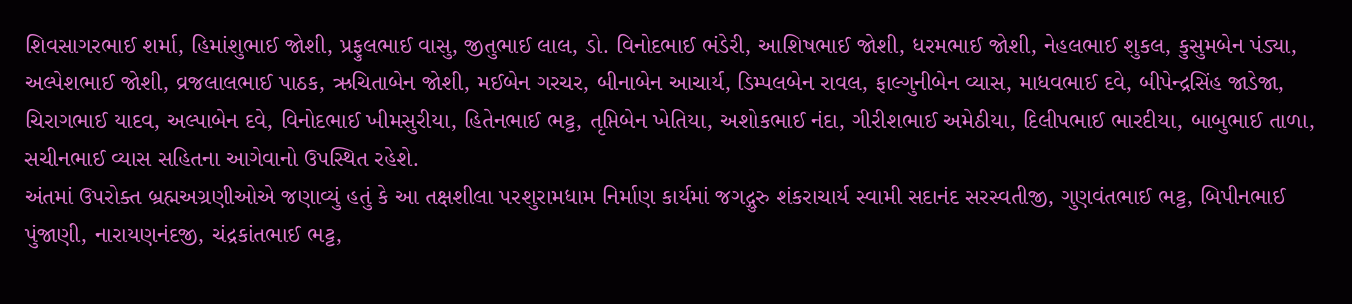શિવસાગરભાઈ શર્મા, હિમાંશુભાઈ જોશી, પ્રફુલભાઈ વાસુ, જીતુભાઈ લાલ, ડો. વિનોદભાઈ ભંડેરી, આશિષભાઈ જોશી, ધરમભાઈ જોશી, નેહલભાઈ શુકલ, કુસુમબેન પંડ્યા, અલ્પેશભાઈ જોશી, વ્રજલાલભાઈ પાઠક, ઋચિતાબેન જોશી, મઈબેન ગરચર, બીનાબેન આચાર્ય, ડિમ્પલબેન રાવલ, ફાલ્ગુનીબેન વ્યાસ, માધવભાઈ દવે, બીપેન્દ્રસિંહ જાડેજા, ચિરાગભાઈ યાદવ, અલ્પાબેન દવે, વિનોદભાઈ ખીમસુરીયા, હિતેનભાઈ ભટ્ટ, તૃપ્તિબેન ખેતિયા, અશોકભાઈ નંદા, ગીરીશભાઈ અમેઠીયા, દિલીપભાઈ ભારદીયા, બાબુભાઈ તાળા, સચીનભાઈ વ્યાસ સહિતના આગેવાનો ઉપસ્થિત રહેશે.
અંતમાં ઉપરોક્ત બ્રહ્મઅગ્રણીઓએ જણાવ્યું હતું કે આ તક્ષશીલા પરશુરામધામ નિર્માણ કાર્યમાં જગદ્ગુરુ શંકરાચાર્ય સ્વામી સદાનંદ સરસ્વતીજી, ગુણવંતભાઈ ભટ્ટ, બિપીનભાઈ પુંજાણી, નારાયણનંદજી, ચંદ્રકાંતભાઈ ભટ્ટ,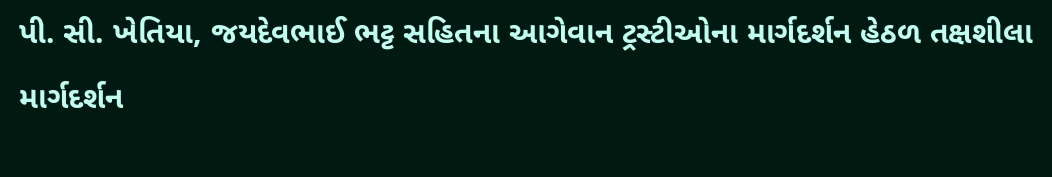પી. સી. ખેતિયા, જયદેવભાઈ ભટ્ટ સહિતના આગેવાન ટ્રસ્ટીઓના માર્ગદર્શન હેઠળ તક્ષશીલા માર્ગદર્શન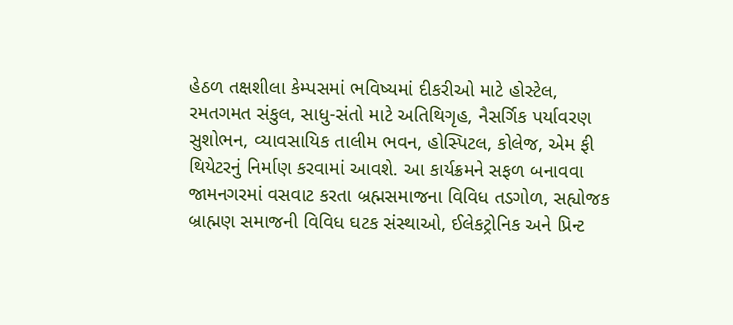હેઠળ તક્ષશીલા કેમ્પસમાં ભવિષ્યમાં દીકરીઓ માટે હોસ્ટેલ, રમતગમત સંકુલ, સાધુ-સંતો માટે અતિથિગૃહ, નૈસર્ગિક પર્યાવરણ સુશોભન, વ્યાવસાયિક તાલીમ ભવન, હોસ્પિટલ, કોલેજ, એમ ફી થિયેટરનું નિર્માણ કરવામાં આવશે. આ કાર્યક્રમને સફળ બનાવવા જામનગરમાં વસવાટ કરતા બ્રહ્મસમાજના વિવિધ તડગોળ, સહ્યોજક બ્રાહ્મણ સમાજની વિવિધ ઘટક સંસ્થાઓ, ઈલેકટ્રોનિક અને પ્રિન્ટ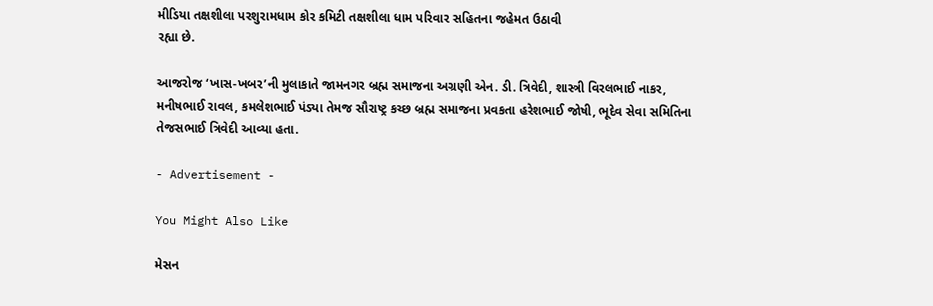મીડિયા તક્ષશીલા પરશુરામધામ કોર કમિટી તક્ષશીલા ધામ પરિવાર સહિતના જહેમત ઉઠાવી
રહ્યા છે.

આજરોજ ‘ખાસ-ખબર’ની મુલાકાતે જામનગર બ્રહ્મ સમાજના અગ્રણી એન. ડી. ત્રિવેદી, શાસ્ત્રી વિરલભાઈ નાકર, મનીષભાઈ રાવલ, કમલેશભાઈ પંડ્યા તેમજ સૌરાષ્ટ્ર કચ્છ બ્રહ્મ સમાજના પ્રવકતા હરેશભાઈ જોષી, ભૂદેવ સેવા સમિતિના તેજસભાઈ ત્રિવેદી આવ્યા હતા.

- Advertisement -

You Might Also Like

મેસન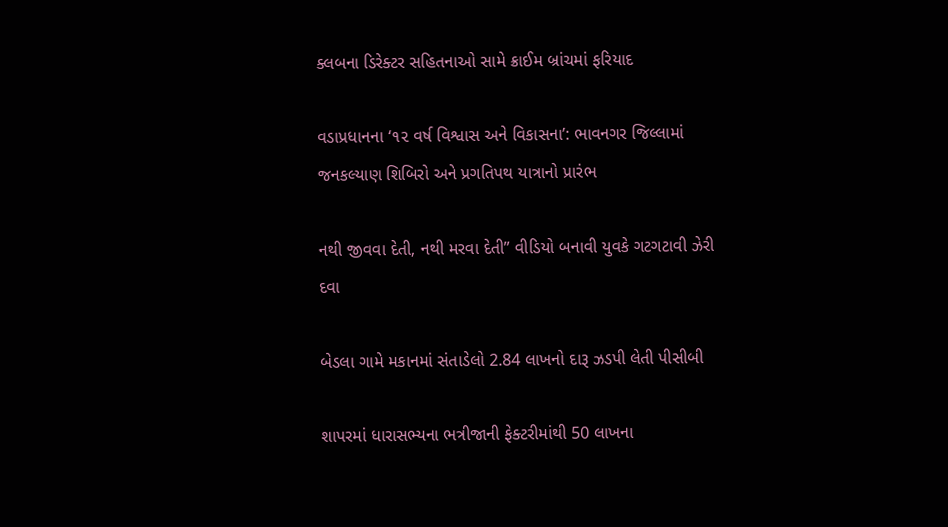ક્લબના ડિરેક્ટર સહિતનાઓ સામે ક્રાઈમ બ્રાંચમાં ફરિયાદ

વડાપ્રધાનના ‘૧૨ વર્ષ વિશ્વાસ અને વિકાસના’: ભાવનગર જિલ્લામાં જનકલ્યાણ શિબિરો અને પ્રગતિપથ યાત્રાનો પ્રારંભ

નથી જીવવા દેતી, નથી મરવા દેતી” વીડિયો બનાવી યુવકે ગટગટાવી ઝેરી દવા

બેડલા ગામે મકાનમાં સંતાડેલો 2.84 લાખનો દારૂ ઝડપી લેતી પીસીબી

શાપરમાં ધારાસભ્યના ભત્રીજાની ફેક્ટરીમાંથી 50 લાખના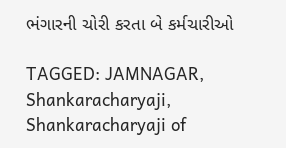ભંગારની ચોરી કરતા બે કર્મચારીઓ

TAGGED: JAMNAGAR, Shankaracharyaji, Shankaracharyaji of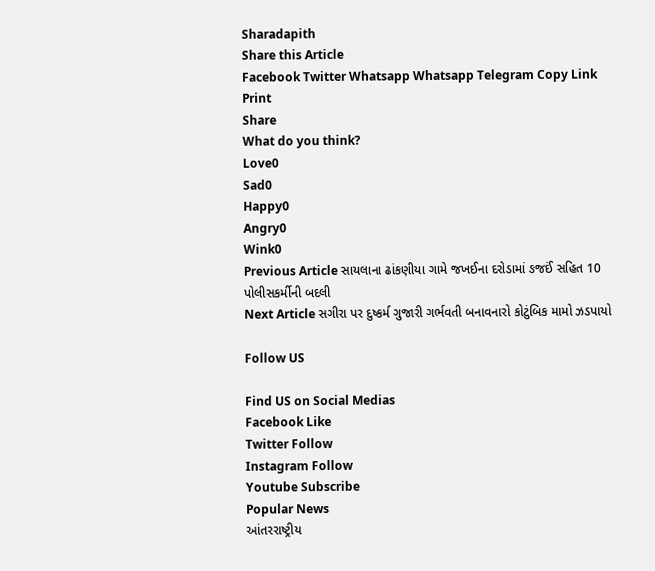Sharadapith
Share this Article
Facebook Twitter Whatsapp Whatsapp Telegram Copy Link Print
Share
What do you think?
Love0
Sad0
Happy0
Angry0
Wink0
Previous Article સાયલાના ઢાંકણીયા ગામે જખઈના દરોડામાં ઙજઈં સહિત 10 પોલીસકર્મીની બદલી
Next Article સગીરા પર દુષ્કર્મ ગુજારી ગર્ભવતી બનાવનારો કોટુંબિક મામો ઝડપાયો

Follow US

Find US on Social Medias
Facebook Like
Twitter Follow
Instagram Follow
Youtube Subscribe
Popular News
આંતરરાષ્ટ્રીય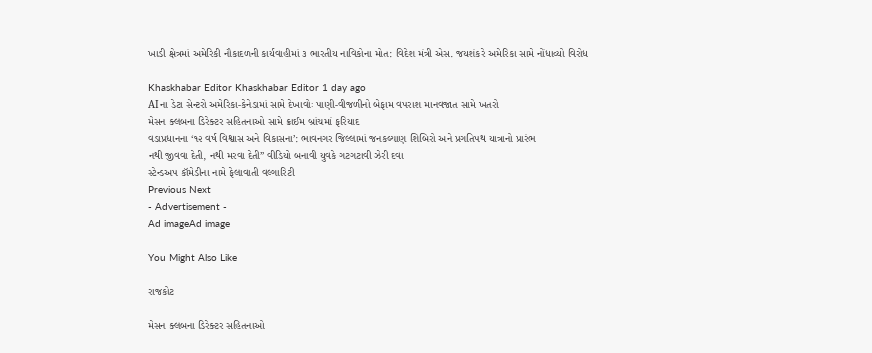ખાડી ક્ષેત્રમાં અમેરિકી નૌકાદળની કાર્યવાહીમાં ૩ ભારતીય નાવિકોના મોત: વિદેશ મંત્રી એસ. જયશંકરે અમેરિકા સામે નોંધાવ્યો વિરોધ

Khaskhabar Editor Khaskhabar Editor 1 day ago
AIના ડેટા સેન્ટરો અમેરિકા-કેનેડામાં સામે દેખાવોઃ પાણી-વીજળીનો બેફામ વપરાશ માનવજાત સામે ખતરો
મેસન ક્લબના ડિરેક્ટર સહિતનાઓ સામે ક્રાઈમ બ્રાંચમાં ફરિયાદ
વડાપ્રધાનના ‘૧૨ વર્ષ વિશ્વાસ અને વિકાસના’: ભાવનગર જિલ્લામાં જનકલ્યાણ શિબિરો અને પ્રગતિપથ યાત્રાનો પ્રારંભ
નથી જીવવા દેતી, નથી મરવા દેતી” વીડિયો બનાવી યુવકે ગટગટાવી ઝેરી દવા
સ્ટેન્ડઅપ કૉમેડીના નામે ફેલાવાતી વલ્ગારિટી
Previous Next
- Advertisement -
Ad imageAd image

You Might Also Like

રાજકોટ

મેસન ક્લબના ડિરેક્ટર સહિતનાઓ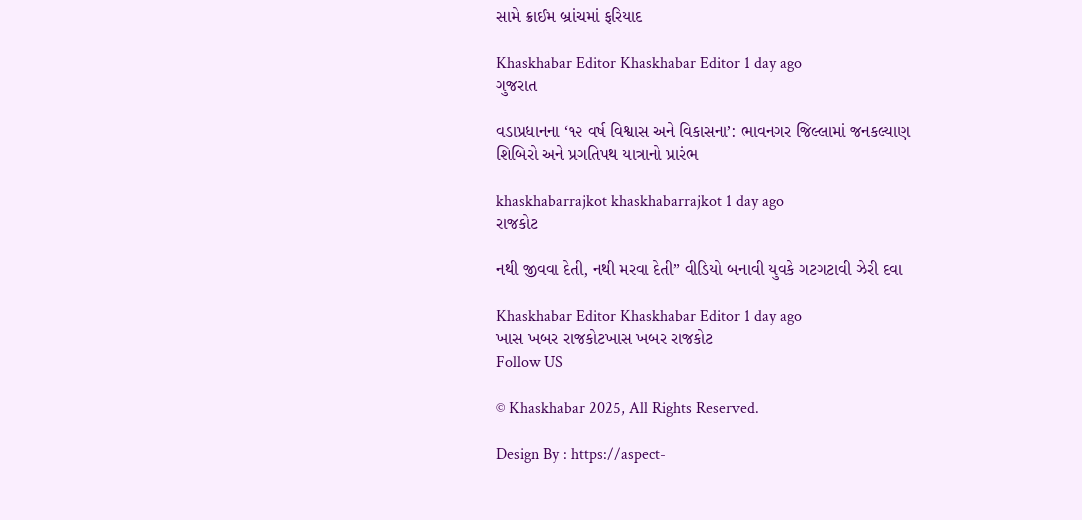સામે ક્રાઈમ બ્રાંચમાં ફરિયાદ

Khaskhabar Editor Khaskhabar Editor 1 day ago
ગુજરાત

વડાપ્રધાનના ‘૧૨ વર્ષ વિશ્વાસ અને વિકાસના’: ભાવનગર જિલ્લામાં જનકલ્યાણ શિબિરો અને પ્રગતિપથ યાત્રાનો પ્રારંભ

khaskhabarrajkot khaskhabarrajkot 1 day ago
રાજકોટ

નથી જીવવા દેતી, નથી મરવા દેતી” વીડિયો બનાવી યુવકે ગટગટાવી ઝેરી દવા

Khaskhabar Editor Khaskhabar Editor 1 day ago
ખાસ ખબર રાજકોટખાસ ખબર રાજકોટ
Follow US

© Khaskhabar 2025, All Rights Reserved.

Design By : https://aspect-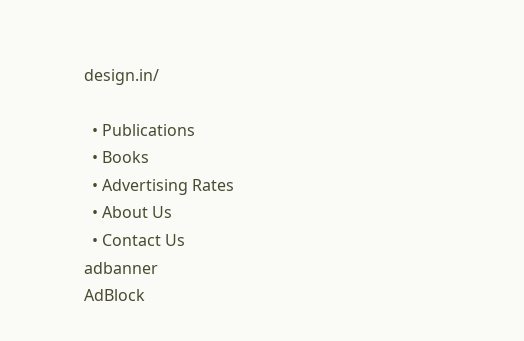design.in/

  • Publications
  • Books
  • Advertising Rates
  • About Us
  • Contact Us
adbanner
AdBlock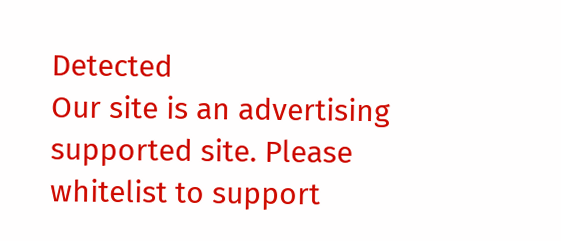Detected
Our site is an advertising supported site. Please whitelist to support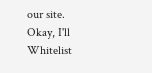our site.
Okay, I'll Whitelist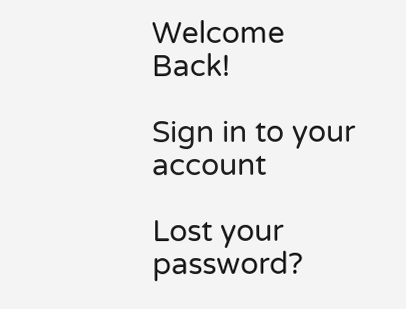Welcome Back!

Sign in to your account

Lost your password?